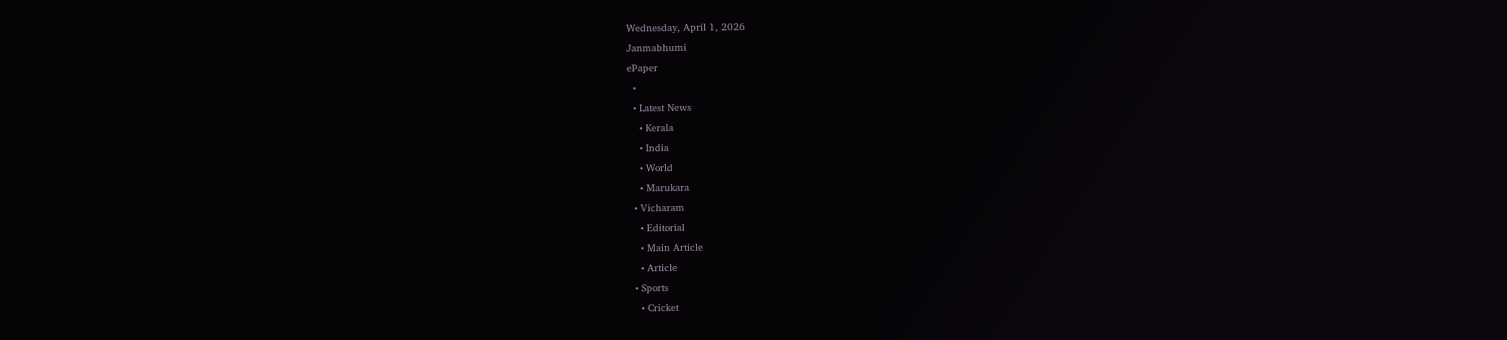Wednesday, April 1, 2026
Janmabhumi
ePaper
  •
  • Latest News
    • Kerala
    • India
    • World
    • Marukara
  • Vicharam
    • Editorial
    • Main Article
    • Article
  • Sports
    • Cricket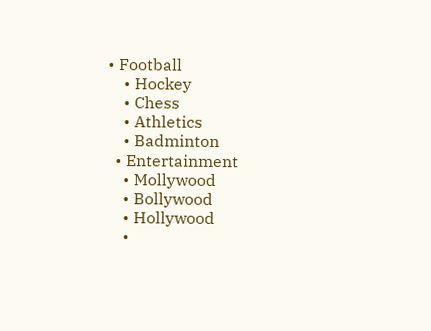• Football
    • Hockey
    • Chess
    • Athletics
    • Badminton
  • Entertainment
    • Mollywood
    • Bollywood
    • Hollywood
    •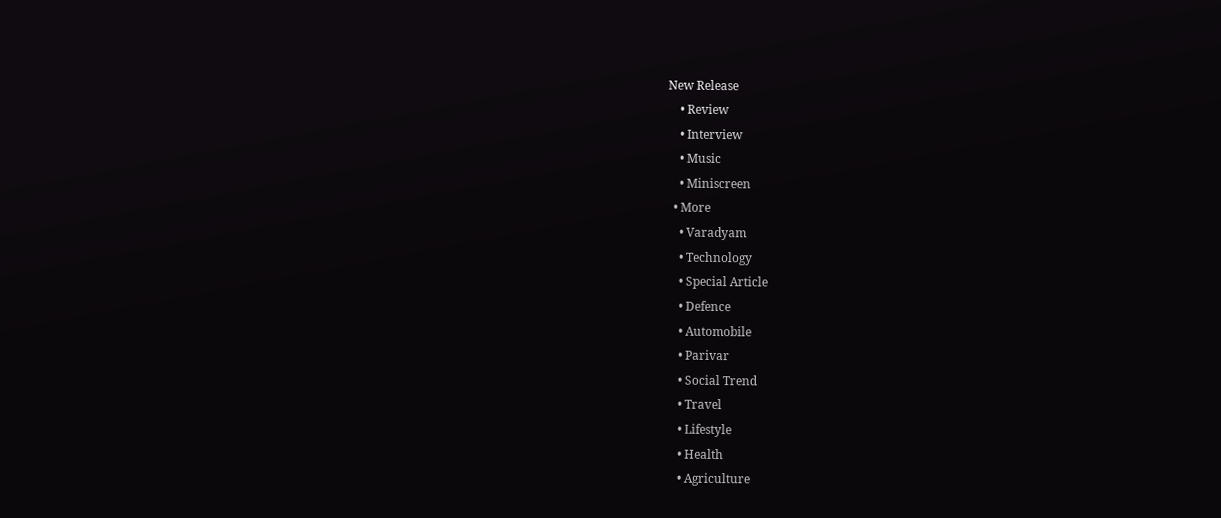New Release
    • Review
    • Interview
    • Music
    • Miniscreen
  • More
    • Varadyam
    • Technology
    • Special Article
    • Defence
    • Automobile
    • Parivar
    • Social Trend
    • Travel
    • Lifestyle
    • Health
    • Agriculture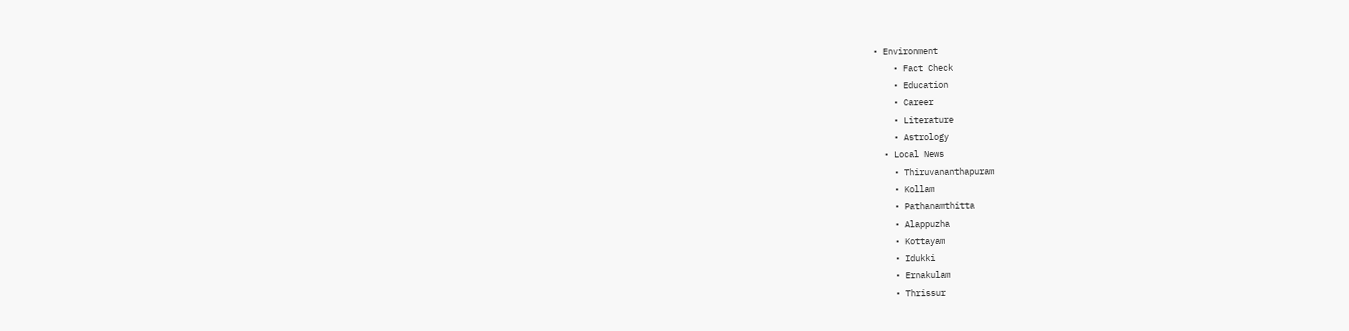• Environment
    • Fact Check
    • Education
    • Career
    • Literature
    • Astrology
  • Local News
    • Thiruvananthapuram
    • Kollam
    • Pathanamthitta
    • Alappuzha
    • Kottayam
    • Idukki
    • Ernakulam
    • Thrissur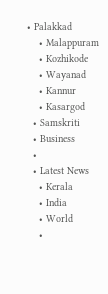• Palakkad
    • Malappuram
    • Kozhikode
    • Wayanad
    • Kannur
    • Kasargod
  • Samskriti
  • Business
  •
  • Latest News
    • Kerala
    • India
    • World
    •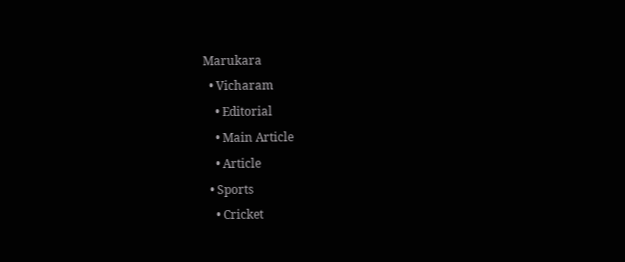Marukara
  • Vicharam
    • Editorial
    • Main Article
    • Article
  • Sports
    • Cricket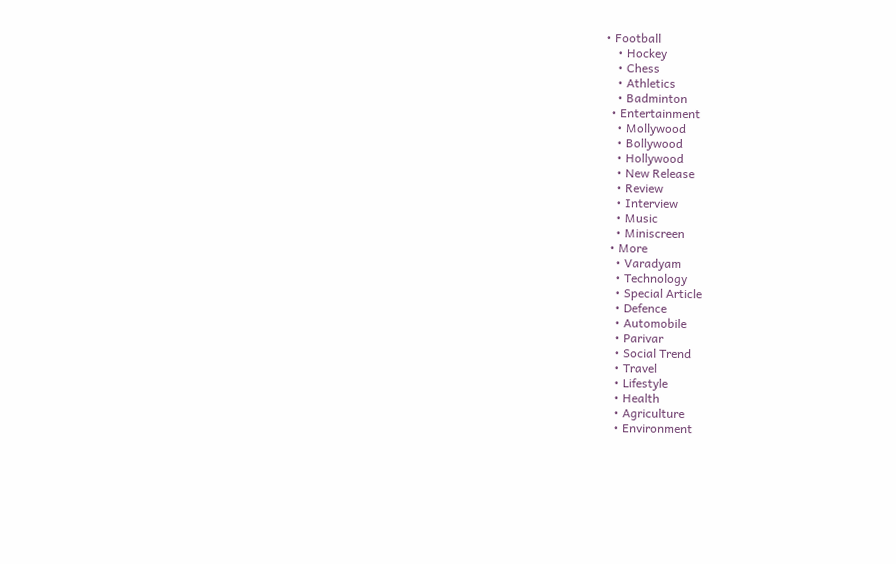• Football
    • Hockey
    • Chess
    • Athletics
    • Badminton
  • Entertainment
    • Mollywood
    • Bollywood
    • Hollywood
    • New Release
    • Review
    • Interview
    • Music
    • Miniscreen
  • More
    • Varadyam
    • Technology
    • Special Article
    • Defence
    • Automobile
    • Parivar
    • Social Trend
    • Travel
    • Lifestyle
    • Health
    • Agriculture
    • Environment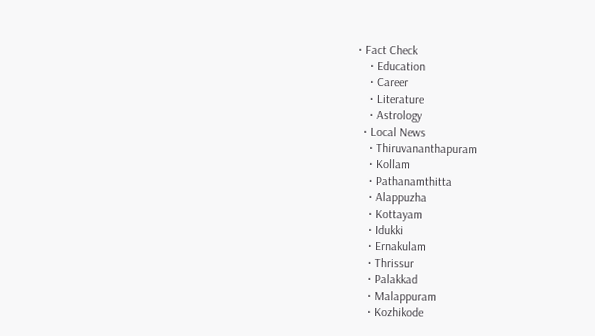• Fact Check
    • Education
    • Career
    • Literature
    • Astrology
  • Local News
    • Thiruvananthapuram
    • Kollam
    • Pathanamthitta
    • Alappuzha
    • Kottayam
    • Idukki
    • Ernakulam
    • Thrissur
    • Palakkad
    • Malappuram
    • Kozhikode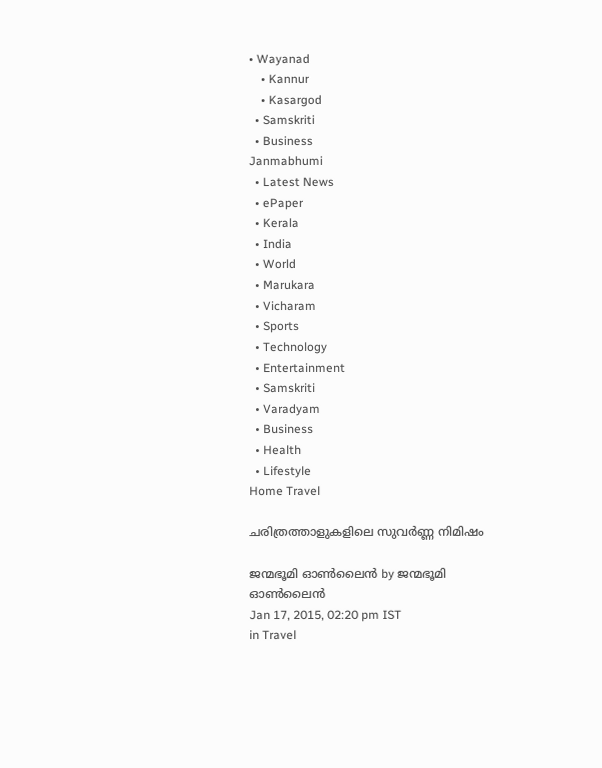• Wayanad
    • Kannur
    • Kasargod
  • Samskriti
  • Business
Janmabhumi
  • Latest News
  • ePaper
  • Kerala
  • India
  • World
  • Marukara
  • Vicharam
  • Sports
  • Technology
  • Entertainment
  • Samskriti
  • Varadyam
  • Business
  • Health
  • Lifestyle
Home Travel

ചരിത്രത്താളുകളിലെ സുവര്‍ണ്ണ നിമിഷം

ജന്മഭൂമി ഓണ്‍ലൈന്‍ by ജന്മഭൂമി ഓണ്‍ലൈന്‍
Jan 17, 2015, 02:20 pm IST
in Travel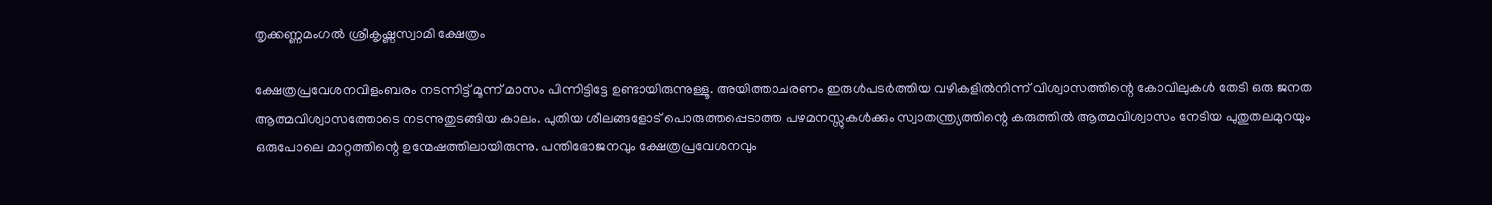തൃക്കണ്ണമംഗല്‍ ശ്രീകൃഷ്ണസ്വാമി ക്ഷേത്രം

ക്ഷേത്രപ്രവേശനവിളംബരം നടന്നിട്ട് മൂന്ന് മാസം പിന്നിട്ടിട്ടേ ഉണ്ടായിരുന്നുള്ളൂ. അയിത്താചരണം ഇരുള്‍പടര്‍ത്തിയ വഴികളില്‍നിന്ന് വിശ്വാസത്തിന്റെ കോവിലുകള്‍ തേടി ഒരു ജനത ആത്മവിശ്വാസത്തോടെ നടന്നുതുടങ്ങിയ കാലം. പുതിയ ശീലങ്ങളോട് പൊരുത്തപ്പെടാത്ത പഴമനസ്സുകള്‍ക്കും സ്വാതന്ത്ര്യത്തിന്റെ കരുത്തില്‍ ആത്മവിശ്വാസം നേടിയ പുതുതലമുറയും ഒരുപോലെ മാറ്റത്തിന്റെ ഉന്മേഷത്തിലായിരുന്നു. പന്തിഭോജനവും ക്ഷേത്രപ്രവേശനവും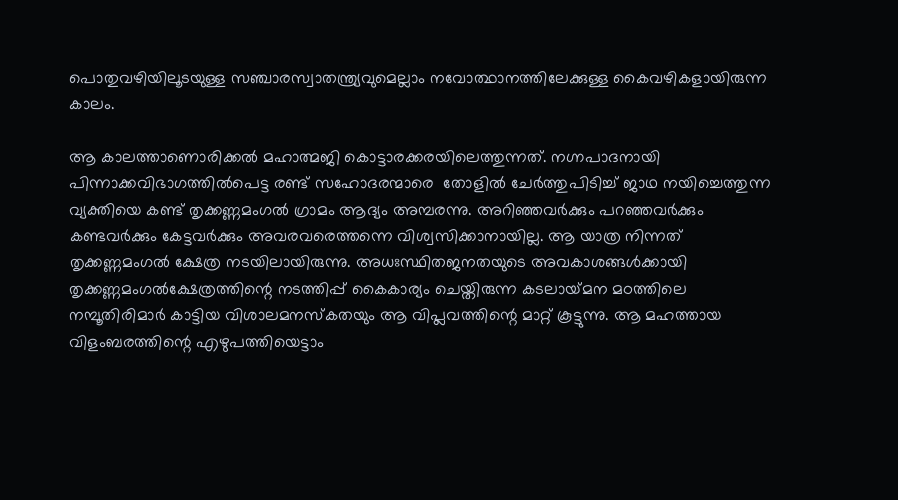പൊതുവഴിയിലൂടയുള്ള സഞ്ചാരസ്വാതന്ത്ര്യവുമെല്ലാം നവോത്ഥാനത്തിലേക്കുള്ള കൈവഴികളായിരുന്ന കാലം.

ആ കാലത്താണൊരിക്കല്‍ മഹാത്മജി കൊട്ടാരക്കരയിലെത്തുന്നത്. നഗ്നപാദനായി പിന്നാക്കവിഭാഗത്തില്‍പെട്ട രണ്ട് സഹോദരന്മാരെ  തോളില്‍ ചേര്‍ത്തുപിടിച്ച് ജാഥ നയിച്ചെത്തുന്ന വ്യക്തിയെ കണ്ട് തൃക്കണ്ണമംഗല്‍ ഗ്രാമം ആദ്യം അമ്പരന്നു. അറിഞ്ഞവര്‍ക്കും പറഞ്ഞവര്‍ക്കും കണ്ടവര്‍ക്കും കേട്ടവര്‍ക്കും അവരവരെത്തന്നെ വിശ്വസിക്കാനായില്ല. ആ യാത്ര നിന്നത് തൃക്കണ്ണമംഗല്‍ ക്ഷേത്ര നടയിലായിരുന്നു. അധഃസ്ഥിതജനതയുടെ അവകാശങ്ങള്‍ക്കായി തൃക്കണ്ണമംഗല്‍ക്ഷേത്രത്തിന്റെ നടത്തിപ്പ് കൈകാര്യം ചെയ്തിരുന്ന കടലായ്‌മന മഠത്തിലെ നമ്പൂതിരിമാര്‍ കാട്ടിയ വിശാലമനസ്‌കതയും ആ വിപ്ലവത്തിന്റെ മാറ്റ് കൂട്ടുന്നു. ആ മഹത്തായ വിളംബരത്തിന്റെ എഴുപത്തിയെട്ടാം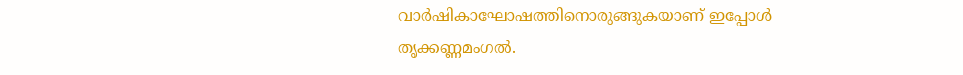വാര്‍ഷികാഘോഷത്തിനൊരുങ്ങുകയാണ് ഇപ്പോള്‍ തൃക്കണ്ണമംഗല്‍.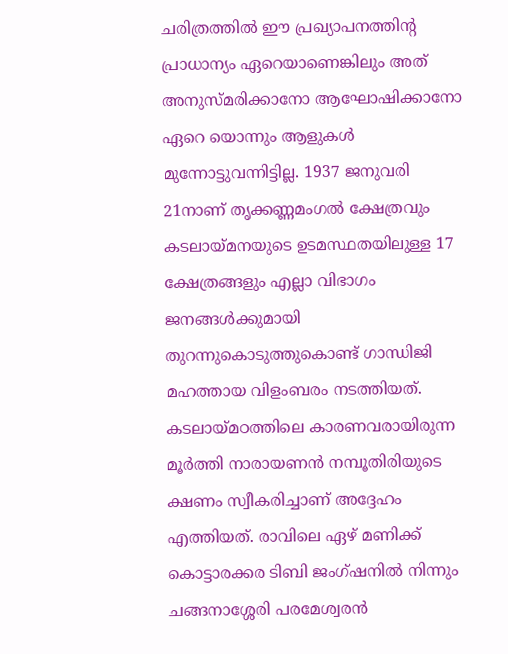ചരിത്രത്തില്‍ ഈ പ്രഖ്യാപനത്തിന്റ പ്രാധാന്യം ഏറെയാണെങ്കിലും അത് അനുസ്മരിക്കാനോ ആഘോഷിക്കാനോ ഏറെ യൊന്നും ആളുകള്‍ മുന്നോട്ടുവന്നിട്ടില്ല. 1937 ജനുവരി 21നാണ് തൃക്കണ്ണമംഗല്‍ ക്ഷേത്രവും കടലായ്‌മനയുടെ ഉടമസ്ഥതയിലുള്ള 17 ക്ഷേത്രങ്ങളും എല്ലാ വിഭാഗം ജനങ്ങള്‍ക്കുമായി തുറന്നുകൊടുത്തുകൊണ്ട് ഗാന്ധിജി മഹത്തായ വിളംബരം നടത്തിയത്. കടലായ്‌മഠത്തിലെ കാരണവരായിരുന്ന മൂര്‍ത്തി നാരായണന്‍ നമ്പൂതിരിയുടെ ക്ഷണം സ്വീകരിച്ചാണ് അദ്ദേഹം എത്തിയത്. രാവിലെ ഏഴ് മണിക്ക് കൊട്ടാരക്കര ടിബി ജംഗ്ഷനില്‍ നിന്നും ചങ്ങനാശ്ശേരി പരമേശ്വരന്‍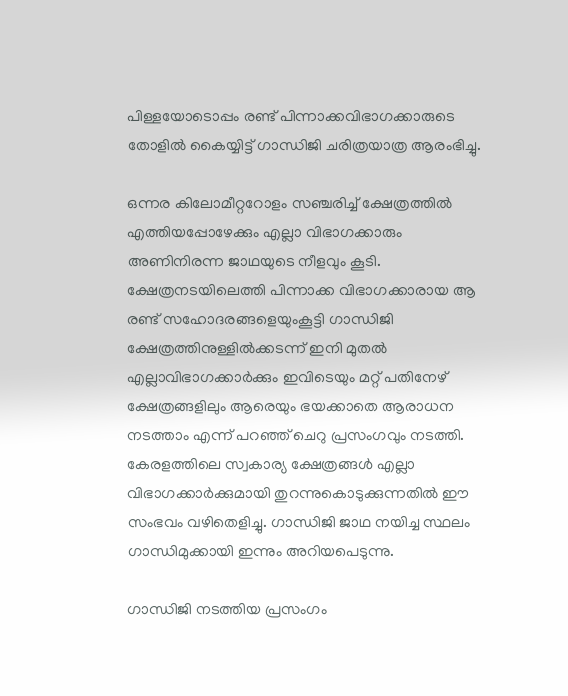പിള്ളയോടൊപ്പം രണ്ട് പിന്നാക്കവിഭാഗക്കാരുടെ തോളില്‍ കൈയ്യിട്ട് ഗാന്ധിജി ചരിത്രയാത്ര ആരംഭിച്ചു.

ഒന്നര കിലോമീറ്ററോളം സഞ്ചരിച്ച് ക്ഷേത്രത്തില്‍ എത്തിയപ്പോഴേക്കും എല്ലാ വിഭാഗക്കാരും അണിനിരന്ന ജാഥയുടെ നീളവും കൂടി. ക്ഷേത്രനടയിലെത്തി പിന്നാക്ക വിഭാഗക്കാരായ ആ രണ്ട് സഹോദരങ്ങളെയുംകൂട്ടി ഗാന്ധിജി ക്ഷേത്രത്തിനുള്ളില്‍ക്കടന്ന് ഇനി മുതല്‍ എല്ലാവിഭാഗക്കാര്‍ക്കും ഇവിടെയും മറ്റ് പതിനേഴ് ക്ഷേത്രങ്ങളിലും ആരെയും ഭയക്കാതെ ആരാധന നടത്താം എന്ന് പറഞ്ഞ് ചെറു പ്രസംഗവും നടത്തി. കേരളത്തിലെ സ്വകാര്യ ക്ഷേത്രങ്ങള്‍ എല്ലാ വിഭാഗക്കാര്‍ക്കുമായി തുറന്നുകൊടുക്കുന്നതില്‍ ഈ സംഭവം വഴിതെളിച്ചു. ഗാന്ധിജി ജാഥ നയിച്ച സ്ഥലം ഗാന്ധിമുക്കായി ഇന്നും അറിയപെടുന്നു.

ഗാന്ധിജി നടത്തിയ പ്രസംഗം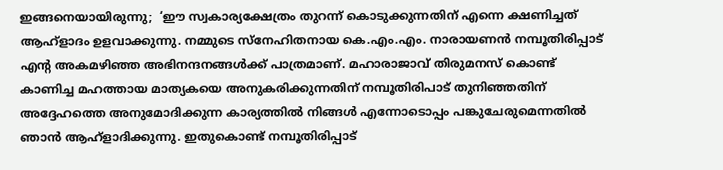ഇങ്ങനെയായിരുന്നു;  ‘ഈ സ്വകാര്യക്ഷേത്രം തുറന്ന് കൊടുക്കുന്നതിന് എന്നെ ക്ഷണിച്ചത് ആഹ്‌ളാദം ഉളവാക്കുന്നു. നമ്മുടെ സ്‌നേഹിതനായ കെ.എം.എം. നാരായണന്‍ നമ്പൂതിരിപ്പാട് എന്റ അകമഴിഞ്ഞ അഭിനന്ദനങ്ങള്‍ക്ക് പാത്രമാണ്. മഹാരാജാവ് തിരുമനസ് കൊണ്ട് കാണിച്ച മഹത്തായ മാത്യകയെ അനുകരിക്കുന്നതിന് നമ്പൂതിരിപാട് തുനിഞ്ഞതിന് അദ്ദേഹത്തെ അനുമോദിക്കുന്ന കാര്യത്തില്‍ നിങ്ങള്‍ എന്നോടൊപ്പം പങ്കുചേരുമെന്നതില്‍ ഞാന്‍ ആഹ്‌ളാദിക്കുന്നു. ഇതുകൊണ്ട് നമ്പൂതിരിപ്പാട്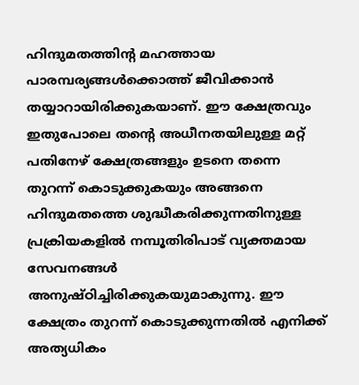ഹിന്ദുമതത്തിന്റ മഹത്തായ പാരമ്പര്യങ്ങള്‍ക്കൊത്ത് ജീവിക്കാന്‍ തയ്യാറായിരിക്കുകയാണ്. ഈ ക്ഷേത്രവും ഇതുപോലെ തന്റെ അധീനതയിലുള്ള മറ്റ് പതിനേഴ് ക്ഷേത്രങ്ങളും ഉടനെ തന്നെ തുറന്ന് കൊടുക്കുകയും അങ്ങനെ ഹിന്ദുമതത്തെ ശുദ്ധീകരിക്കുന്നതിനുള്ള  പ്രക്രിയകളില്‍ നമ്പൂതിരിപാട് വ്യക്തമായ സേവനങ്ങള്‍ അനുഷ്ഠിച്ചിരിക്കുകയുമാകുന്നു. ഈ ക്ഷേത്രം തുറന്ന് കൊടുക്കുന്നതില്‍ എനിക്ക് അത്യധികം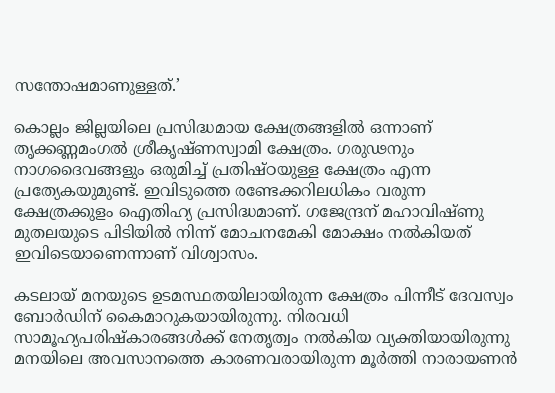സന്തോഷമാണുള്ളത്.’

കൊല്ലം ജില്ലയിലെ പ്രസിദ്ധമായ ക്ഷേത്രങ്ങളില്‍ ഒന്നാണ് തൃക്കണ്ണമംഗല്‍ ശ്രീകൃഷ്ണസ്വാമി ക്ഷേത്രം. ഗരുഢനും നാഗദൈവങ്ങളും ഒരുമിച്ച് പ്രതിഷ്ഠയുള്ള ക്ഷേത്രം എന്ന പ്രത്യേകയുമുണ്ട്. ഇവിടുത്തെ രണ്ടേക്കറിലധികം വരുന്ന ക്ഷേത്രക്കുളം ഐതിഹ്യ പ്രസിദ്ധമാണ്. ഗജേന്ദ്രന് മഹാവിഷ്ണു മുതലയുടെ പിടിയില്‍ നിന്ന് മോചനമേകി മോക്ഷം നല്‍കിയത് ഇവിടെയാണെന്നാണ് വിശ്വാസം.

കടലായ് മനയുടെ ഉടമസ്ഥതയിലായിരുന്ന ക്ഷേത്രം പിന്നീട് ദേവസ്വം ബോര്‍ഡിന് കൈമാറുകയായിരുന്നു. നിരവധി സാമൂഹ്യപരിഷ്‌കാരങ്ങള്‍ക്ക് നേതൃത്വം നല്‍കിയ വ്യക്തിയായിരുന്നു മനയിലെ അവസാനത്തെ കാരണവരായിരുന്ന മൂര്‍ത്തി നാരായണന്‍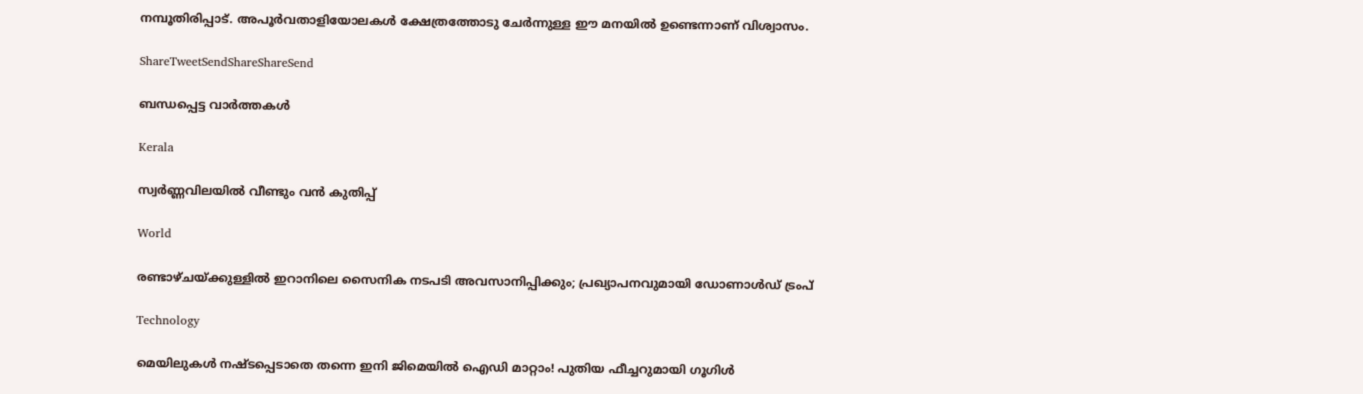നമ്പൂതിരിപ്പാട്. അപൂര്‍വതാളിയോലകള്‍ ക്ഷേത്രത്തോടു ചേര്‍ന്നുള്ള ഈ മനയില്‍ ഉണ്ടെന്നാണ് വിശ്വാസം.

ShareTweetSendShareShareSend

ബന്ധപ്പെട്ട വാര്‍ത്തകള്‍

Kerala

സ്വർണ്ണവിലയിൽ വീണ്ടും വൻ കുതിപ്പ്

World

രണ്ടാഴ്ചയ്‌ക്കുള്ളിൽ ഇറാനിലെ സൈനിക നടപടി അവസാനിപ്പിക്കും; പ്രഖ്യാപനവുമായി ഡോണാൾഡ് ട്രംപ്

Technology

മെയിലുകൾ നഷ്ടപ്പെടാതെ തന്നെ ഇനി ജിമെയിൽ ഐഡി മാറ്റാം! പുതിയ ഫീച്ചറുമായി ഗൂഗിൾ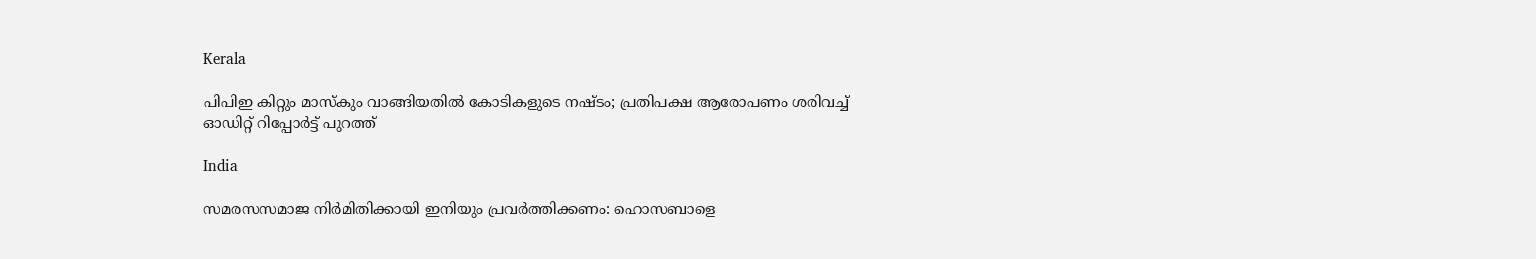Kerala

പിപിഇ കിറ്റും മാസ്കും വാങ്ങിയതിൽ കോടികളുടെ നഷ്ടം; പ്രതിപക്ഷ ആരോപണം ശരിവച്ച് ഓഡിറ്റ് റിപ്പോർട്ട് പുറത്ത്

India

സമരസസമാജ നിര്‍മിതിക്കായി ഇനിയും പ്രവര്‍ത്തിക്കണം: ഹൊസബാളെ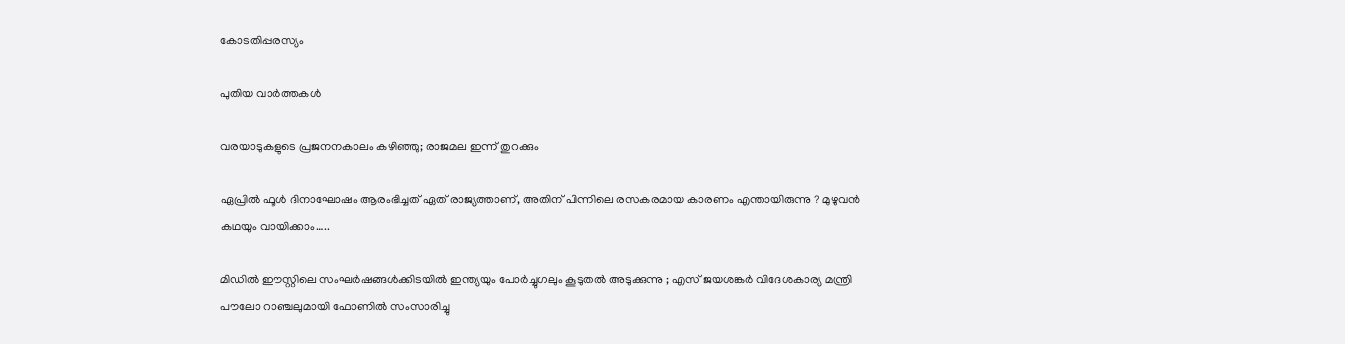കോടതിപ്പരസ്യം

പുതിയ വാര്‍ത്തകള്‍

വരയാടുകളുടെ പ്രജനനകാലം കഴിഞ്ഞു; രാജമല ഇന്ന് തുറക്കും

ഏപ്രിൽ ഫൂൾ ദിനാഘോഷം ആരംഭിച്ചത് ഏത് രാജ്യത്താണ്, അതിന് പിന്നിലെ രസകരമായ കാരണം എന്തായിരുന്നു ? മുഴുവൻ കഥയും വായിക്കാം…..

മിഡിൽ ഈസ്റ്റിലെ സംഘർഷങ്ങൾക്കിടയിൽ ഇന്ത്യയും പോർച്ചുഗലും കൂടുതൽ അടുക്കുന്നു ; എസ് ജയശങ്കർ വിദേശകാര്യ മന്ത്രി പൗലോ റാഞ്ചലുമായി ഫോണിൽ സംസാരിച്ചു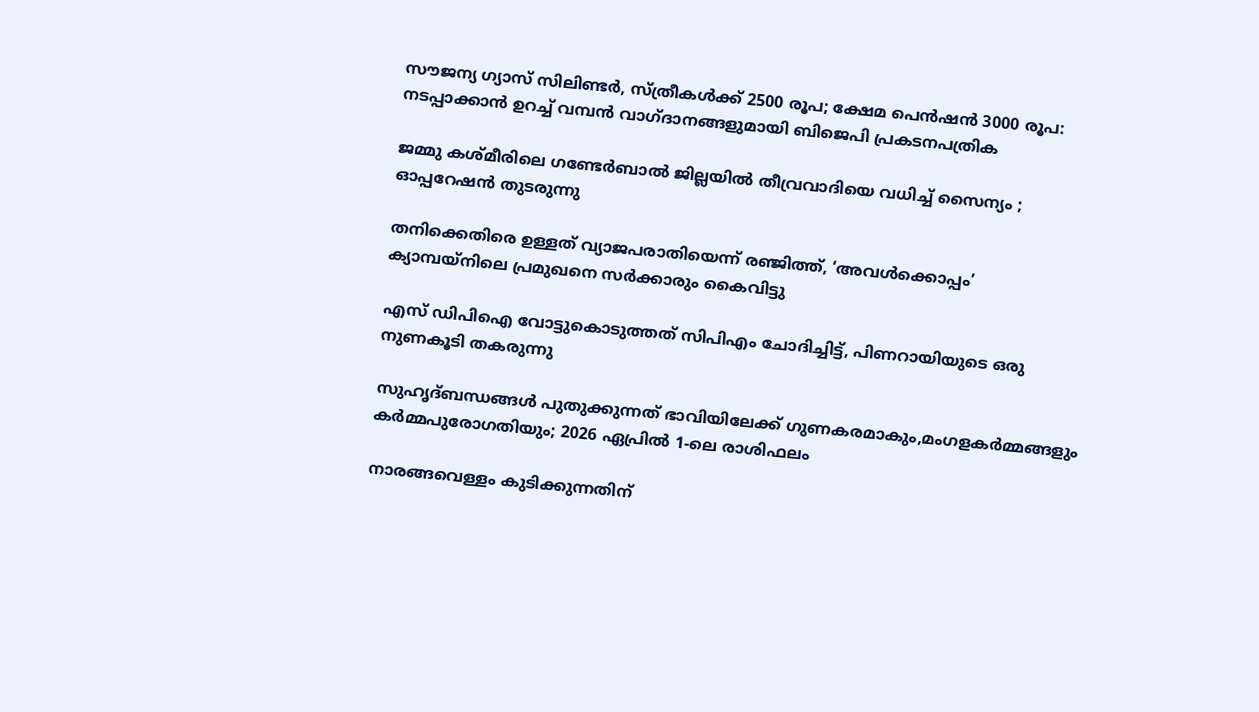സൗജന്യ ഗ്യാസ് സിലിണ്ടർ, സ്ത്രീകൾക്ക് 2500 രൂപ; ക്ഷേമ പെൻഷൻ 3000 രൂപ: നടപ്പാക്കാൻ ഉറച്ച് വമ്പൻ വാഗ്ദാനങ്ങളുമായി ബിജെപി പ്രകടനപത്രിക

ജമ്മു കശ്മീരിലെ ഗണ്ടേർബാൽ ജില്ലയിൽ തീവ്രവാദിയെ വധിച്ച് സൈന്യം ; ഓപ്പറേഷൻ തുടരുന്നു

തനിക്കെതിരെ ഉള്ളത് വ്യാജപരാതിയെന്ന് രഞ്ജിത്ത്, ‘അവൾക്കൊപ്പം’ ക്യാമ്പയ്‌നിലെ പ്രമുഖനെ സർക്കാരും കൈവിട്ടു

എസ് ഡിപിഐ വോട്ടുകൊടുത്തത് സിപിഎം ചോദിച്ചിട്ട്, പിണറായിയുടെ ഒരു നുണകൂടി തകരുന്നു

സുഹൃദ്‌ബന്ധങ്ങൾ പുതുക്കുന്നത് ഭാവിയിലേക്ക് ഗുണകരമാകും,മംഗളകർമ്മങ്ങളും കർമ്മപുരോഗതിയും; 2026 ഏപ്രിൽ 1-ലെ രാശിഫലം

നാരങ്ങവെള്ളം കുടിക്കുന്നതിന്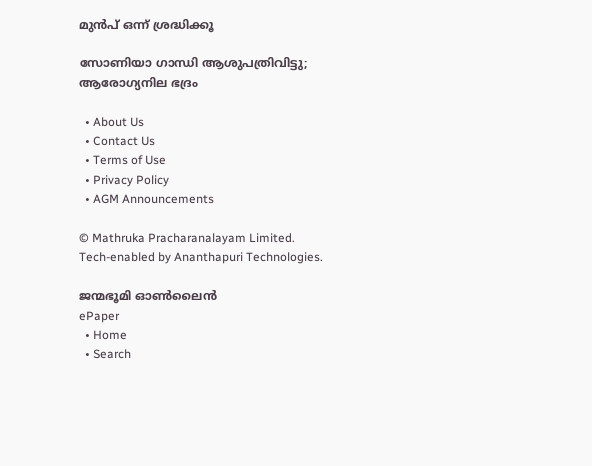മുൻപ് ഒന്ന് ശ്രദ്ധിക്കൂ

സോണിയാ ഗാന്ധി ആശുപത്രിവിട്ടു; ആരോഗ്യനില ഭദ്രം

  • About Us
  • Contact Us
  • Terms of Use
  • Privacy Policy
  • AGM Announcements

© Mathruka Pracharanalayam Limited.
Tech-enabled by Ananthapuri Technologies.

ജന്മഭൂമി ഓണ്‍ലൈന്‍
ePaper
  • Home
  • Search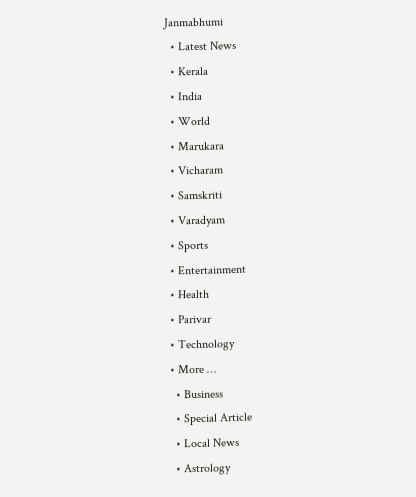Janmabhumi
  • Latest News
  • Kerala
  • India
  • World
  • Marukara
  • Vicharam
  • Samskriti
  • Varadyam
  • Sports
  • Entertainment
  • Health
  • Parivar
  • Technology
  • More …
    • Business
    • Special Article
    • Local News
    • Astrology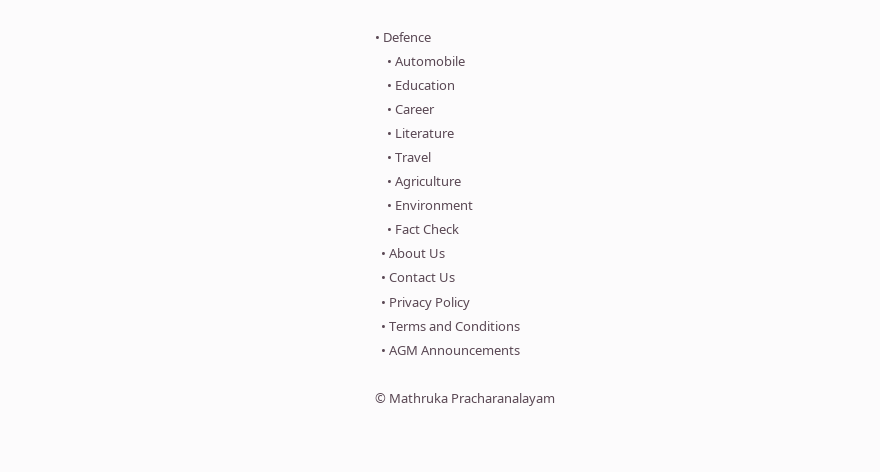• Defence
    • Automobile
    • Education
    • Career
    • Literature
    • Travel
    • Agriculture
    • Environment
    • Fact Check
  • About Us
  • Contact Us
  • Privacy Policy
  • Terms and Conditions
  • AGM Announcements

© Mathruka Pracharanalayam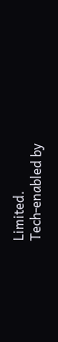Limited.
Tech-enabled by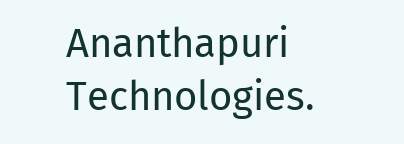Ananthapuri Technologies.